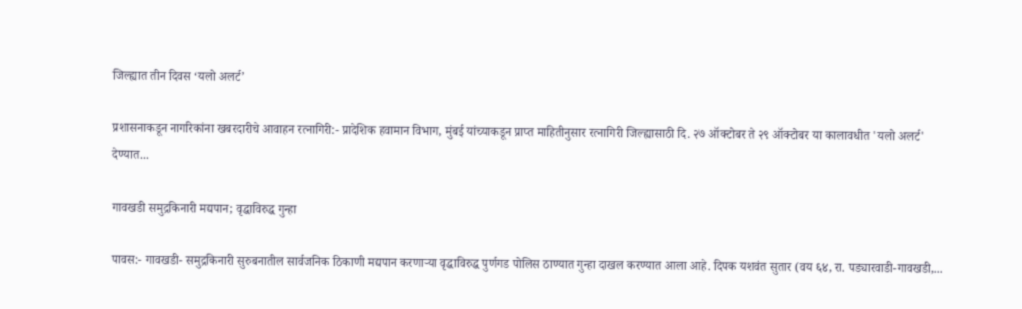जिल्ह्यात तीन दिवस ‘यलो अलर्ट’

प्रशासनाकडून नागरिकांना खबरदारीचे आवाहन रत्नागिरी:- प्रादेशिक हवामान विभाग, मुंबई यांच्याकडून प्राप्त माहितीनुसार रत्नागिरी जिल्ह्यासाठी दि. २७ ऑक्टोबर ते २९ ऑक्टोबर या कालावधीत 'यलो अलर्ट' देण्यात...

गावखडी समुद्रकिनारी मद्यपान; वृद्धाविरुद्ध गुन्हा

पावस:- गावखडी- समुद्रकिनारी सुरुबनातील सार्वजनिक ठिकाणी मद्यपान करणाऱ्या वृद्धाविरुद्ध पुर्णगड पोलिस ठाण्यात गुन्हा दाखल करण्यात आला आहे. दिपक यशवंत सुतार (वय ६४, रा. पड्यारवाडी-गावखडी,...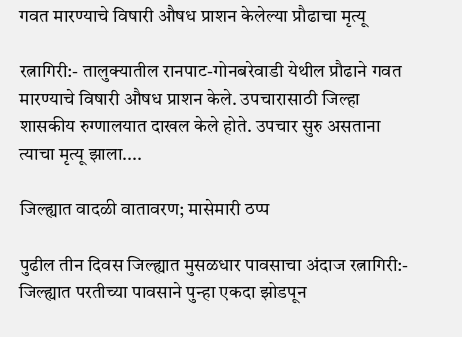गवत मारण्याचे विषारी औषध प्राशन केलेल्या प्रौढाचा मृत्यू

रत्नागिरी:- तालुक्यातील रानपाट-गोनबरेवाडी येथील प्रौढाने गवत मारण्याचे विषारी औषध प्राशन केले. उपचारासाठी जिल्हा शासकीय रुग्णालयात दाखल केले होते. उपचार सुरु असताना त्याचा मृत्यू झाला....

जिल्ह्यात वादळी वातावरण; मासेमारी ठप्प

पुढील तीन दिवस जिल्ह्यात मुसळधार पावसाचा अंदाज रत्नागिरी:- जिल्ह्यात परतीच्या पावसाने पुन्हा एकदा झोडपून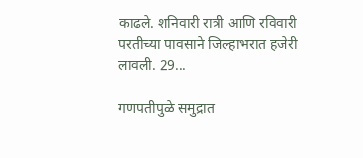काढले. शनिवारी रात्री आणि रविवारी परतीच्या पावसाने जिल्हाभरात हजेरी लावली. 29...

गणपतीपुळे समुद्रात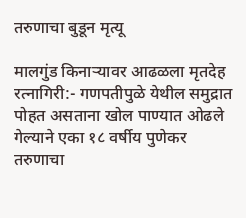तरुणाचा बुडून मृत्यू

मालगुंड किनाऱ्यावर आढळला मृतदेह रत्नागिरी:- गणपतीपुळे येथील समुद्रात पोहत असताना खोल पाण्यात ओढले गेल्याने एका १८ वर्षीय पुणेकर तरुणाचा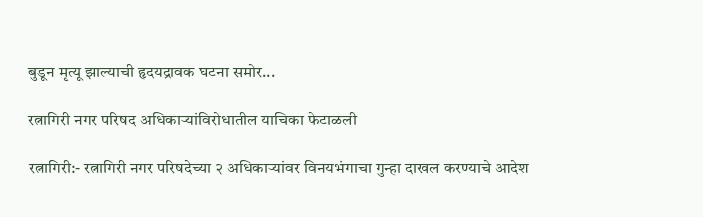बुडून मृत्यू झाल्याची हृदयद्रावक घटना समोर...

रत्नागिरी नगर परिषद अधिकाऱ्यांविरोधातील याचिका फेटाळली

रत्नागिरी:- रत्नागिरी नगर परिषदेच्या २ अधिकाऱ्यांवर विनयभंगाचा गुन्हा दाखल करण्याचे आदेश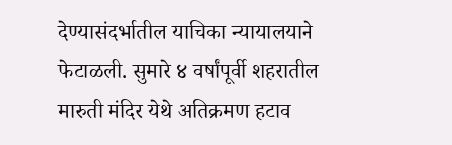देण्यासंदर्भातील याचिका न्यायालयाने फेटाळली. सुमारे ४ वर्षांपूर्वी शहरातील मारुती मंदिर येथे अतिक्रमण हटाव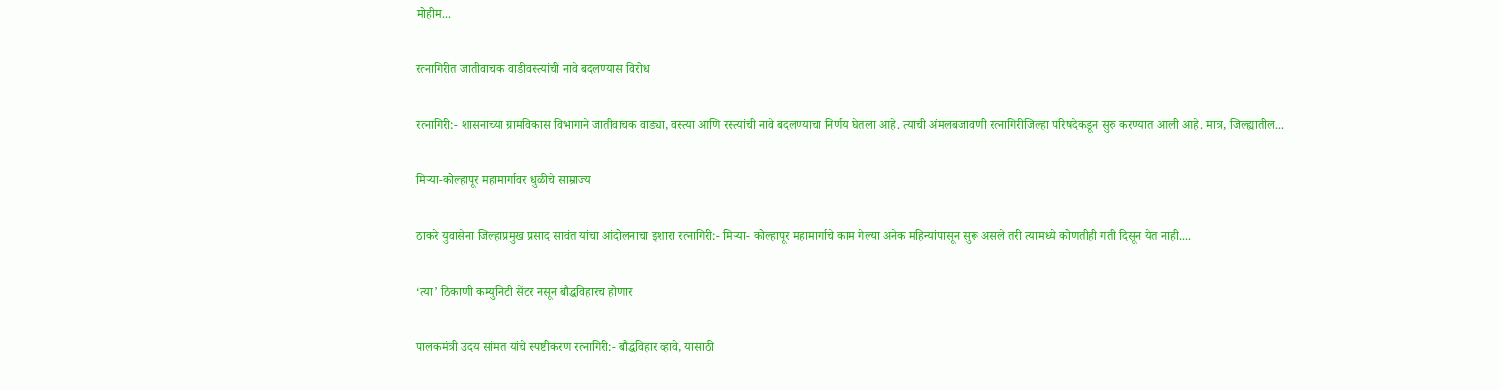मोहीम...

रत्नागिरीत जातीवाचक वाडीवस्त्यांची नावे बदलण्यास विरोध

रत्नागिरी:- शासनाच्या ग्रामविकास विभागाने जातीवाचक वाड्या, वस्त्या आणि रस्त्यांची नावे बदलण्याचा निर्णय घेतला आहे. त्याची अंमलबजावणी रत्नागिरीजिल्हा परिषदेकडून सुरु करण्यात आली आहे. मात्र, जिल्ह्यातील...

मिऱ्या-कोल्हापूर महामार्गावर धुळीचे साम्राज्य

ठाकरे युवासेना जिल्हाप्रमुख प्रसाद सावंत यांचा आंदोलनाचा इशारा रत्नागिरी:- मिऱ्या- कोल्हापूर महामार्गाचे काम गेल्या अनेक महिन्यांपासून सुरू असले तरी त्यामध्ये कोणतीही गती दिसून येत नाही....

‘त्या’ ठिकाणी कम्युनिटी सेंटर नसून बौद्धविहारच होणार

पालकमंत्री उदय सांमत यांचे स्पष्टीकरण रत्नागिरी:- बौद्धविहार व्हावे, यासाठी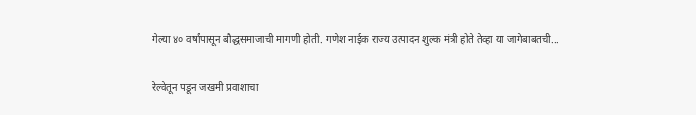गेल्या ४० वर्षांपासून बौद्धसमाजाची मागणी होती. गणेश नाईक राज्य उत्पादन शुल्क मंत्री होते तेव्हा या जागेबाबतची...

रेल्वेतून पडून जखमी प्रवाशाचा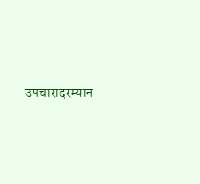उपचारादरम्यान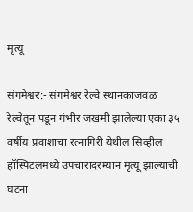मृत्यू

संगमेश्वर:- संगमेश्वर रेल्वे स्थानकाजवळ रेल्वेतून पडून गंभीर जखमी झालेल्या एका ३५ वर्षीय प्रवाशाचा रत्नागिरी येथील सिव्हील हॉस्पिटलमध्ये उपचारादरम्यान मृत्यू झाल्याची घटना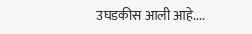उघडकीस आली आहे....